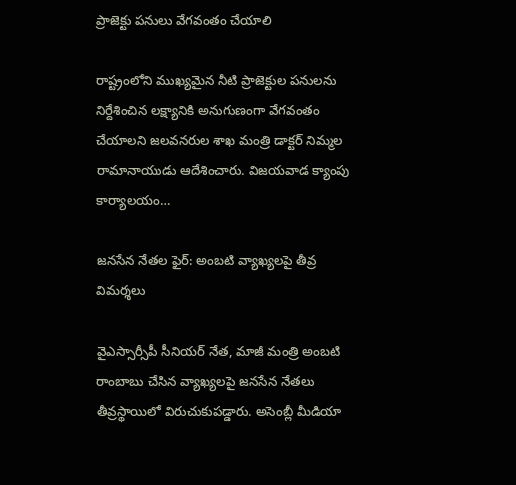ప్రాజెక్టు పనులు వేగవంతం చేయాలి

రాష్ట్రంలోని ముఖ్యమైన నీటి ప్రాజెక్టుల పనులను నిర్దేశించిన లక్ష్యానికి అనుగుణంగా వేగవంతం చేయాలని జలవనరుల శాఖ మంత్రి డాక్టర్ నిమ్మల రామానాయుడు ఆదేశించారు. విజయవాడ క్యాంపు కార్యాలయం…

జనసేన నేతల ఫైర్: అంబటి వ్యాఖ్యలపై తీవ్ర విమర్శలు

వైఎస్సార్సీపీ సీనియర్ నేత, మాజీ మంత్రి అంబటి రాంబాబు చేసిన వ్యాఖ్యలపై జనసేన నేతలు తీవ్రస్థాయిలో విరుచుకుపడ్డారు. అసెంబ్లీ మీడియా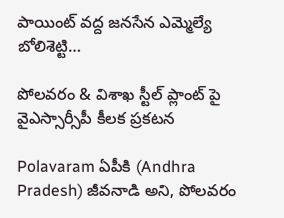పాయింట్ వద్ద జనసేన ఎమ్మెల్యే బోలిశెట్టి…

పోలవరం & విశాఖ స్టీల్ ప్లాంట్ పై వైఎస్సార్సీపీ కీలక ప్రకటన

Polavaram ఏపీకి (Andhra Pradesh) జీవనాడి అని, పోలవరం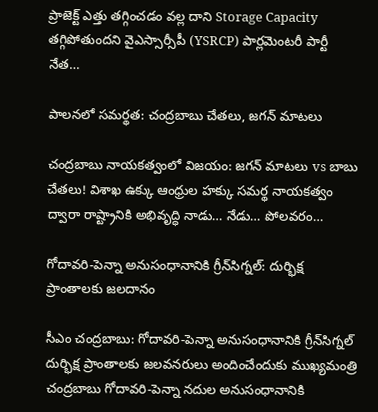ప్రాజెక్ట్ ఎత్తు తగ్గించడం వల్ల దాని Storage Capacity తగ్గిపోతుందని వైఎస్సార్సీపీ (YSRCP) పార్లమెంటరీ పార్టీ నేత…

పాలనలో సమర్థత: చంద్రబాబు చేతలు, జగన్ మాటలు

చంద్రబాబు నాయకత్వంలో విజయం: జగన్ మాటలు vs బాబు చేతలు! విశాఖ ఉక్కు ఆంధ్రుల హక్కు సమర్థ నాయకత్వం ద్వారా రాష్ట్రానికి అభివృద్ధి నాడు… నేడు… పోలవరం…

గోదావరి-పెన్నా అనుసంధానానికి గ్రీన్‌సిగ్నల్: దుర్భిక్ష ప్రాంతాలకు జలదానం

సీఎం చంద్రబాబు: గోదావరి-పెన్నా అనుసంధానానికి గ్రీన్‌సిగ్నల్ దుర్భిక్ష ప్రాంతాలకు జలవనరులు అందించేందుకు ముఖ్యమంత్రి చంద్రబాబు గోదావరి-పెన్నా నదుల అనుసంధానానికి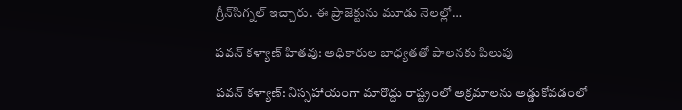గ్రీన్‌సిగ్నల్ ఇచ్చారు. ఈ ప్రాజెక్టును మూడు నెలల్లో…

పవన్ కళ్యాణ్‌ హితవు: అధికారుల బాధ్యతతో పాలనకు పిలుపు

పవన్ కళ్యాణ్: నిస్సహాయంగా మారొద్దు రాష్ట్రంలో అక్రమాలను అడ్డుకోవడంలో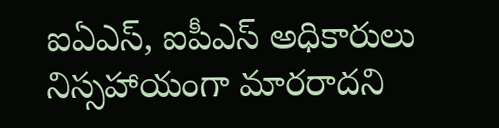ఐఏఎస్‌, ఐపీఎస్‌ అధికారులు నిస్సహాయంగా మారరాదని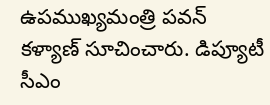ఉపముఖ్యమంత్రి పవన్‌ కళ్యాణ్‌ సూచించారు. డిప్యూటీ సీఎం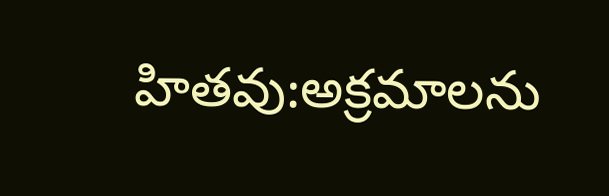హితవు:అక్రమాలను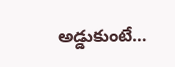అడ్డుకుంటే…